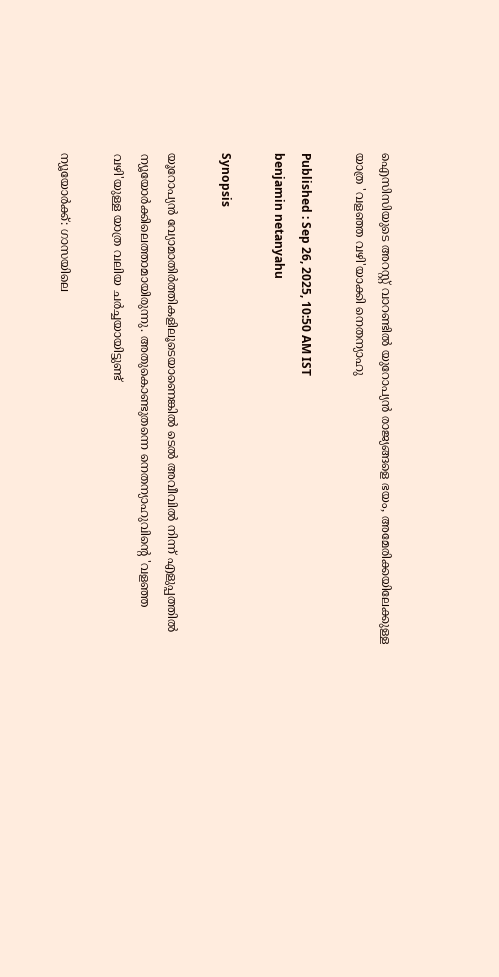ഐസിസിയുടെ അറസ്റ്റ് വാറണ്ടിൽ യുറോപ്യൻ രാജ്യങ്ങളെ ഭയം, അമേരിക്കയിലേക്കുള്ള യാത്ര 'വളഞ്ഞ വഴി'യാക്കി നെതന്യാഹു

Published : Sep 26, 2025, 10:50 AM IST
benjamin netanyahu

Synopsis

യൂറോപ്യൻ വ്യോമാതിർത്തികളിലൂടെയാണെങ്കിൽ ടെൽ അവീവിൽ നിന്ന് എളുപ്പത്തിൽ ന്യൂയോർക്കിലെത്താമായിരുന്നു. അതുകൊണ്ടുതന്നെ നെതന്യാഹുവിന്‍റെ 'വളഞ്ഞ വഴി'യുള്ള യാത്ര വലിയ ചർച്ചയായിട്ടുണ്ട്

ന്യൂയോർക്ക്: ഗാസയിലെ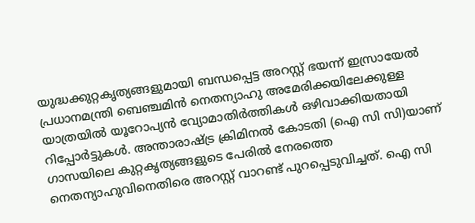യുദ്ധക്കുറ്റകൃത്യങ്ങളുമായി ബന്ധപ്പെട്ട അറസ്റ്റ് ഭയന്ന് ഇസ്രായേൽ പ്രധാനമന്ത്രി ബെഞ്ചമിൻ നെതന്യാഹു അമേരിക്കയിലേക്കുള്ള യാത്രയിൽ യൂറോപ്യൻ വ്യോമാതിർത്തികൾ ഒഴിവാക്കിയതായി റിപ്പോർട്ടുകൾ. അന്താരാഷ്ട്ര ക്രിമിനൽ കോടതി (ഐ സി സി)യാണ് ഗാസയിലെ കുറ്റകൃത്യങ്ങളുടെ പേരിൽ നേരത്തെ നെതന്യാഹുവിനെതിരെ അറസ്റ്റ് വാറണ്ട് പുറപ്പെടുവിച്ചത്. ഐ സി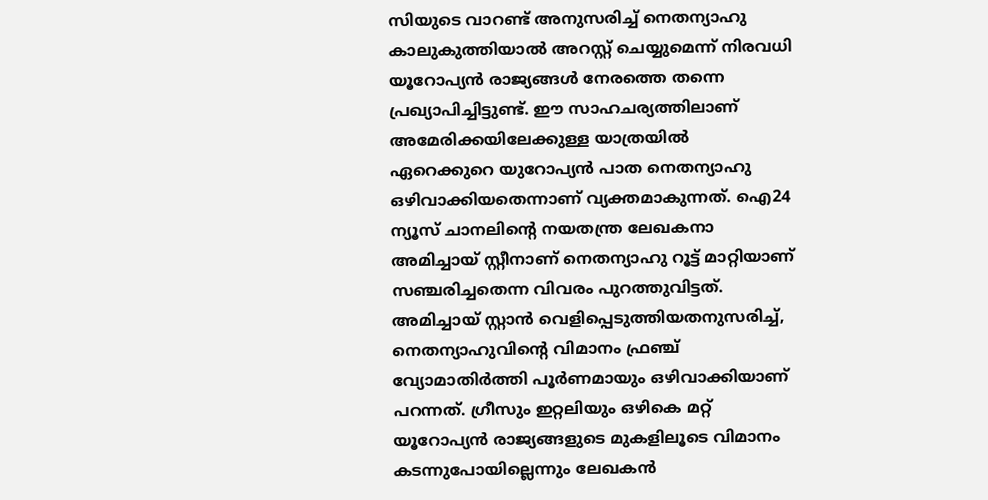സിയുടെ വാറണ്ട് അനുസരിച്ച് നെതന്യാഹു കാലുകുത്തിയാൽ അറസ്റ്റ് ചെയ്യുമെന്ന് നിരവധി യൂറോപ്യൻ രാജ്യങ്ങൾ നേരത്തെ തന്നെ പ്രഖ്യാപിച്ചിട്ടുണ്ട്. ഈ സാഹചര്യത്തിലാണ് അമേരിക്കയിലേക്കുള്ള യാത്രയിൽ ഏറെക്കുറെ യുറോപ്യൻ പാത നെതന്യാഹു ഒഴിവാക്കിയതെന്നാണ് വ്യക്തമാകുന്നത്. ഐ24 ന്യൂസ് ചാനലിന്റെ നയതന്ത്ര ലേഖകനാ അമിച്ചായ് സ്റ്റീനാണ് നെതന്യാഹു റൂട്ട് മാറ്റിയാണ് സഞ്ചരിച്ചതെന്ന വിവരം പുറത്തുവിട്ടത്. അമിച്ചായ് സ്റ്റാൻ വെളിപ്പെടുത്തിയതനുസരിച്ച്, നെതന്യാഹുവിന്റെ വിമാനം ഫ്രഞ്ച് വ്യോമാതിർത്തി പൂർണമായും ഒഴിവാക്കിയാണ് പറന്നത്. ഗ്രീസും ഇറ്റലിയും ഒഴികെ മറ്റ് യൂറോപ്യൻ രാജ്യങ്ങളുടെ മുകളിലൂടെ വിമാനം കടന്നുപോയില്ലെന്നും ലേഖകൻ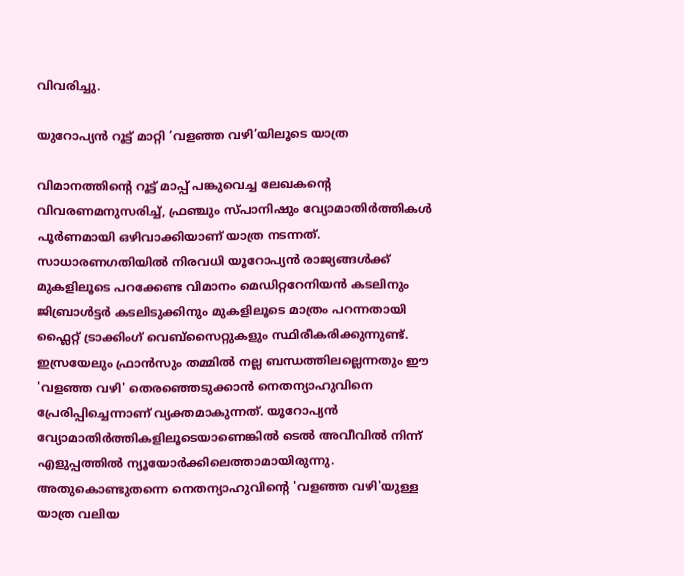വിവരിച്ചു.

യുറോപ്യൻ റൂട്ട് മാറ്റി ‘വളഞ്ഞ വഴി’യിലൂടെ യാത്ര

വിമാനത്തിന്റെ റൂട്ട് മാപ്പ് പങ്കുവെച്ച ലേഖകന്റെ വിവരണമനുസരിച്ച്, ഫ്രഞ്ചും സ്പാനിഷും വ്യോമാതിർത്തികൾ പൂർണമായി ഒഴിവാക്കിയാണ് യാത്ര നടന്നത്. സാധാരണഗതിയിൽ നിരവധി യൂറോപ്യൻ രാജ്യങ്ങൾക്ക് മുകളിലൂടെ പറക്കേണ്ട വിമാനം മെഡിറ്ററേനിയൻ കടലിനും ജിബ്രാൾട്ടർ കടലിടുക്കിനും മുകളിലൂടെ മാത്രം പറന്നതായി ഫ്ലൈറ്റ് ട്രാക്കിംഗ് വെബ്സൈറ്റുകളും സ്ഥിരീകരിക്കുന്നുണ്ട്. ഇസ്രയേലും ഫ്രാൻസും തമ്മിൽ നല്ല ബന്ധത്തിലല്ലെന്നതും ഈ 'വളഞ്ഞ വഴി' തെരഞ്ഞെടുക്കാൻ നെതന്യാഹുവിനെ പ്രേരിപ്പിച്ചെന്നാണ് വ്യക്തമാകുന്നത്. യൂറോപ്യൻ വ്യോമാതിർത്തികളിലൂടെയാണെങ്കിൽ ടെൽ അവീവിൽ നിന്ന് എളുപ്പത്തിൽ ന്യൂയോർക്കിലെത്താമായിരുന്നു. അതുകൊണ്ടുതന്നെ നെതന്യാഹുവിന്‍റെ 'വളഞ്ഞ വഴി'യുള്ള യാത്ര വലിയ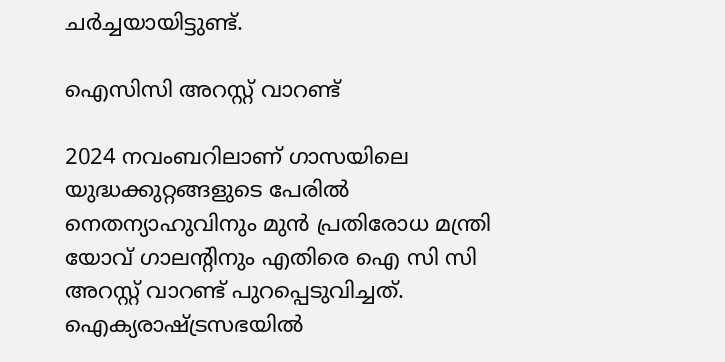ചർച്ചയായിട്ടുണ്ട്.

ഐസിസി അറസ്റ്റ് വാറണ്ട്

2024 നവംബറിലാണ് ഗാസയിലെ യുദ്ധക്കുറ്റങ്ങളുടെ പേരിൽ നെതന്യാഹുവിനും മുൻ പ്രതിരോധ മന്ത്രി യോവ് ഗാലന്റിനും എതിരെ ഐ സി സി അറസ്റ്റ് വാറണ്ട് പുറപ്പെടുവിച്ചത്. ഐക്യരാഷ്ട്രസഭയിൽ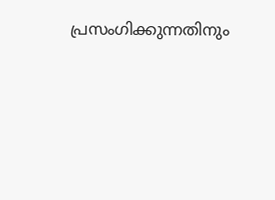പ്രസംഗിക്കുന്നതിനും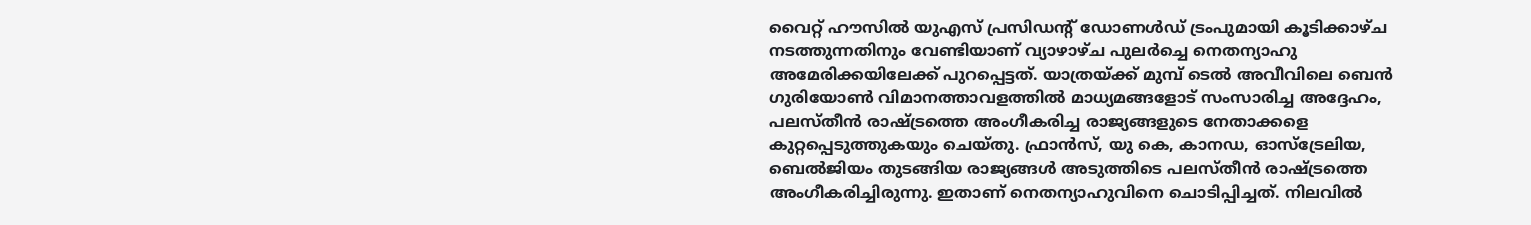വൈറ്റ് ഹൗസിൽ യുഎസ് പ്രസിഡന്റ് ഡോണൾഡ് ട്രംപുമായി കൂടിക്കാഴ്ച നടത്തുന്നതിനും വേണ്ടിയാണ് വ്യാഴാഴ്ച പുലർച്ചെ നെതന്യാഹു അമേരിക്കയിലേക്ക് പുറപ്പെട്ടത്. യാത്രയ്ക്ക് മുമ്പ് ടെൽ അവീവിലെ ബെൻ ഗുരിയോൺ വിമാനത്താവളത്തിൽ മാധ്യമങ്ങളോട് സംസാരിച്ച അദ്ദേഹം, പലസ്തീൻ രാഷ്ട്രത്തെ അംഗീകരിച്ച രാജ്യങ്ങളുടെ നേതാക്കളെ കുറ്റപ്പെടുത്തുകയും ചെയ്തു. ഫ്രാൻസ്, യു കെ, കാനഡ, ഓസ്ട്രേലിയ, ബെൽജിയം തുടങ്ങിയ രാജ്യങ്ങൾ അടുത്തിടെ പലസ്തീൻ രാഷ്ട്രത്തെ അംഗീകരിച്ചിരുന്നു. ഇതാണ് നെതന്യാഹുവിനെ ചൊടിപ്പിച്ചത്. നിലവിൽ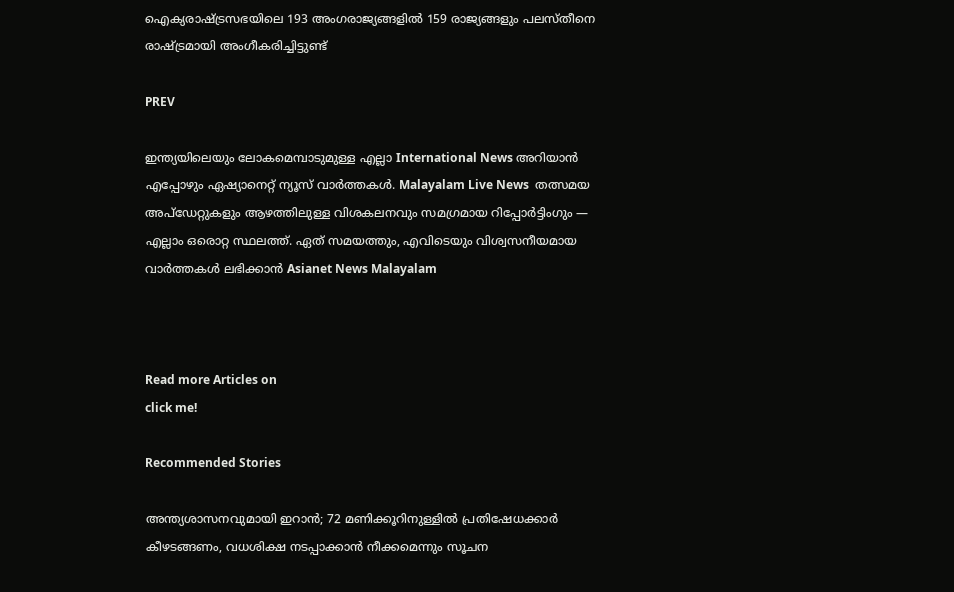ഐക്യരാഷ്ട്രസഭയിലെ 193 അംഗരാജ്യങ്ങളിൽ 159 രാജ്യങ്ങളും പലസ്തീനെ രാഷ്ട്രമായി അംഗീകരിച്ചിട്ടുണ്ട്

PREV

ഇന്ത്യയിലെയും ലോകമെമ്പാടുമുള്ള എല്ലാ International News അറിയാൻ എപ്പോഴും ഏഷ്യാനെറ്റ് ന്യൂസ് വാർത്തകൾ. Malayalam Live News  തത്സമയ അപ്‌ഡേറ്റുകളും ആഴത്തിലുള്ള വിശകലനവും സമഗ്രമായ റിപ്പോർട്ടിംഗും — എല്ലാം ഒരൊറ്റ സ്ഥലത്ത്. ഏത് സമയത്തും, എവിടെയും വിശ്വസനീയമായ വാർത്തകൾ ലഭിക്കാൻ Asianet News Malayalam



Read more Articles on
click me!

Recommended Stories

അന്ത്യശാസനവുമായി ഇറാൻ; 72 മണിക്കൂറിനുള്ളിൽ പ്രതിഷേധക്കാർ കീഴടങ്ങണം, വധശിക്ഷ നടപ്പാക്കാൻ നീക്കമെന്നും സൂചന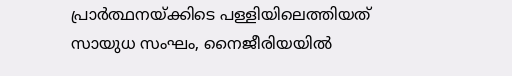പ്രാർത്ഥനയ്ക്കിടെ പള്ളിയിലെത്തിയത് സായുധ സംഘം, നൈജീരിയയിൽ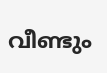വീണ്ടും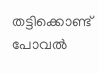തട്ടിക്കൊണ്ട് പോവൽ